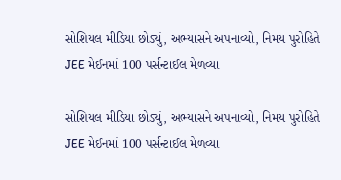સોશિયલ મીડિયા છોડ્યું, અભ્યાસને અપનાવ્યો, નિમય પુરોહિતે JEE મેઈનમાં 100 પર્સન્ટાઈલ મેળવ્યા

સોશિયલ મીડિયા છોડ્યું, અભ્યાસને અપનાવ્યો, નિમય પુરોહિતે JEE મેઈનમાં 100 પર્સન્ટાઈલ મેળવ્યા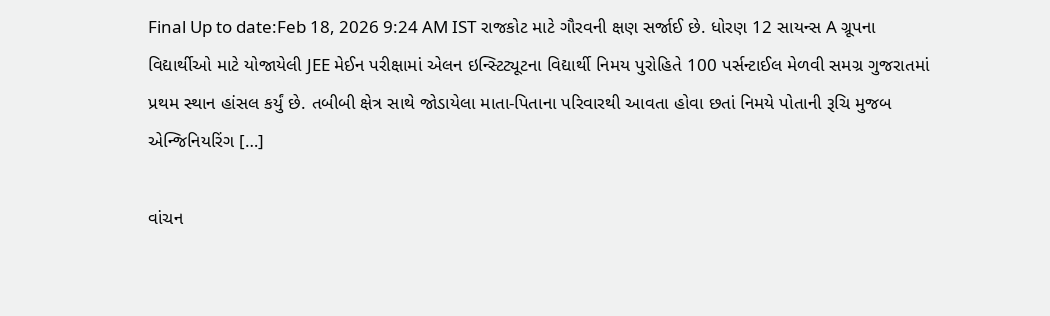Final Up to date:Feb 18, 2026 9:24 AM IST રાજકોટ માટે ગૌરવની ક્ષણ સર્જાઈ છે. ધોરણ 12 સાયન્સ A ગ્રૂપના વિદ્યાર્થીઓ માટે યોજાયેલી JEE મેઈન પરીક્ષામાં એલન ઇન્સ્ટિટ્યૂટના વિદ્યાર્થી નિમય પુરોહિતે 100 પર્સન્ટાઈલ મેળવી સમગ્ર ગુજરાતમાં પ્રથમ સ્થાન હાંસલ કર્યું છે. તબીબી ક્ષેત્ર સાથે જોડાયેલા માતા-પિતાના પરિવારથી આવતા હોવા છતાં નિમયે પોતાની રૂચિ મુજબ એન્જિનિયરિંગ […]

વાંચન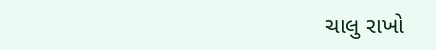ચાલુ રાખો